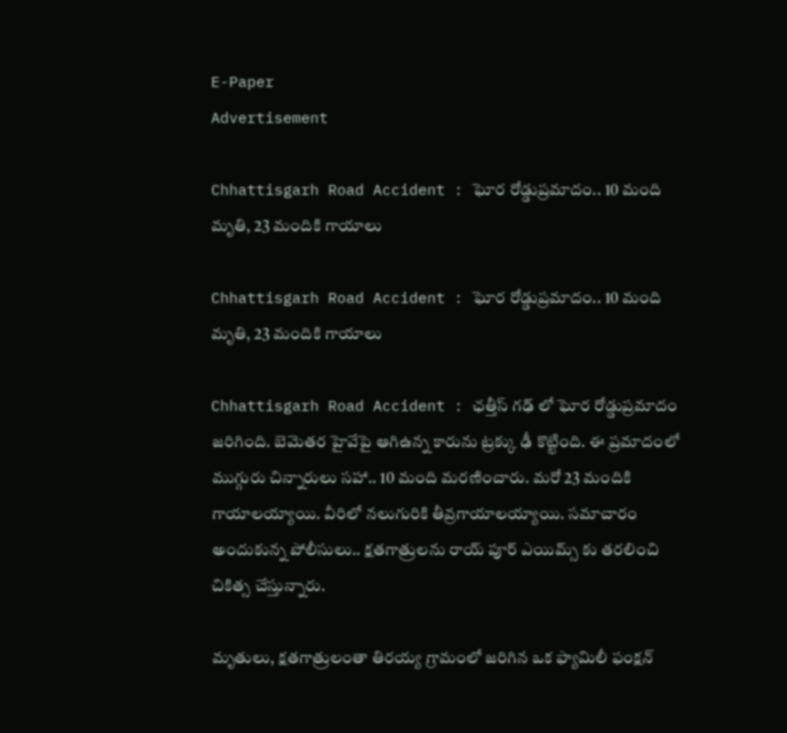E-Paper
Advertisement

Chhattisgarh Road Accident : ఘోర రోడ్డుప్రమాదం.. 10 మంది మృతి, 23 మందికి గాయాలు

Chhattisgarh Road Accident : ఘోర రోడ్డుప్రమాదం.. 10 మంది మృతి, 23 మందికి గాయాలు

Chhattisgarh Road Accident : ఛత్తీస్ గఢ్ లో ఘోర రోడ్డుప్రమాదం జరిగింది. బెమెతర హైవేపై ఆగిఉన్న కారును ట్రక్కు ఢీ కొట్టింది. ఈ ప్రమాదంలో ముగ్గురు చిన్నారులు సహా.. 10 మంది మరణించారు. మరో 23 మందికి గాయాలయ్యాయి. వీరిలో నలుగురికి తీవ్రగాయాలయ్యాయి. సమాచారం అందుకున్న పోలీసులు.. క్షతగాత్రులను రాయ్ పూర్ ఎయిమ్స్ కు తరలించి చికిత్స చేస్తున్నారు.

మృతులు, క్షతగాత్రులంతా తిరయ్య గ్రామంలో జరిగిన ఒక ఫ్యామిలీ ఫంక్షన్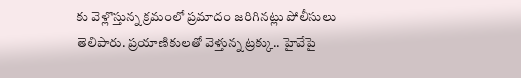కు వెళ్లొస్తున్న క్రమంలో ప్రమాదం జరిగినట్లు పోలీసులు తెలిపారు. ప్రయాణికులతో వెళ్తున్న ట్రక్కు.. హైవేపై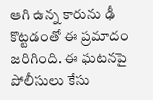ఆగి ఉన్న కారును ఢీ కొట్టడంతో ఈ ప్రమాదం జరిగింది. ఈ ఘటనపై పోలీసులు కేసు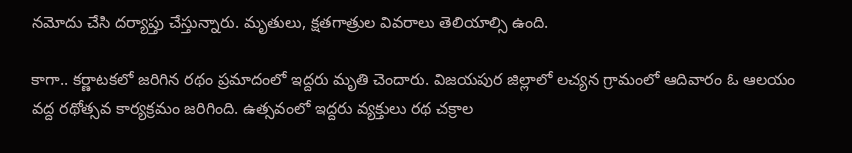నమోదు చేసి దర్యాప్తు చేస్తున్నారు. మృతులు, క్షతగాత్రుల వివరాలు తెలియాల్సి ఉంది.

కాగా.. కర్ణాటకలో జరిగిన రథం ప్రమాదంలో ఇద్దరు మృతి చెందారు. విజయపుర జిల్లాలో లచ్యన గ్రామంలో ఆదివారం ఓ ఆలయం వద్ద రథోత్సవ కార్యక్రమం జరిగింది. ఉత్సవంలో ఇద్దరు వ్యక్తులు రథ చక్రాల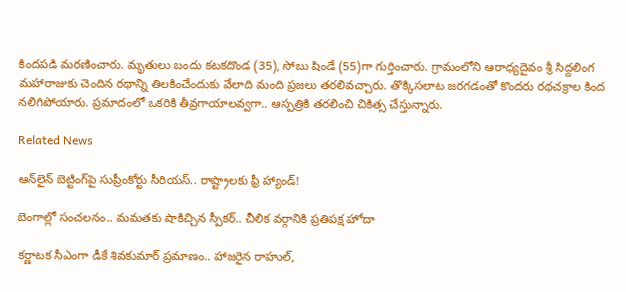కిందపడి మరణించారు. మృతులు బందు కటకదొండ (35), సోబు షిండే (55)గా గుర్తించారు. గ్రామంలోని ఆరాధ్యదైవం శ్రీ సిద్దలింగ మహారాజుకు చెందిన రథాన్ని తిలకించేందుకు వేలాది మంది ప్రజలు తరలివచ్చారు. తొక్కిసలాట జరగడంతో కొందరు రథచక్రాల కింద నలిగిపోయారు. ప్రమాదంలో ఒకరికి తీవ్రగాయాలవ్వగా.. ఆస్పత్రికి తరలించి చికిత్స చేస్తున్నారు.

Related News

ఆన్‌లైన్ బెట్టింగ్‌పై సుప్రీంకోర్టు సీరియస్.. రాష్ట్రాలకు ఫ్రీ హ్యాండ్!

బెంగాల్లో సంచలనం.. మమతకు షాకిచ్చిన స్పీకర్.. చీలిక వర్గానికి ప్రతిపక్ష హోదా

కర్ణాటక సీఎంగా డీకే శివకుమార్‌ ప్రమాణం.. హాజరైన రాహుల్,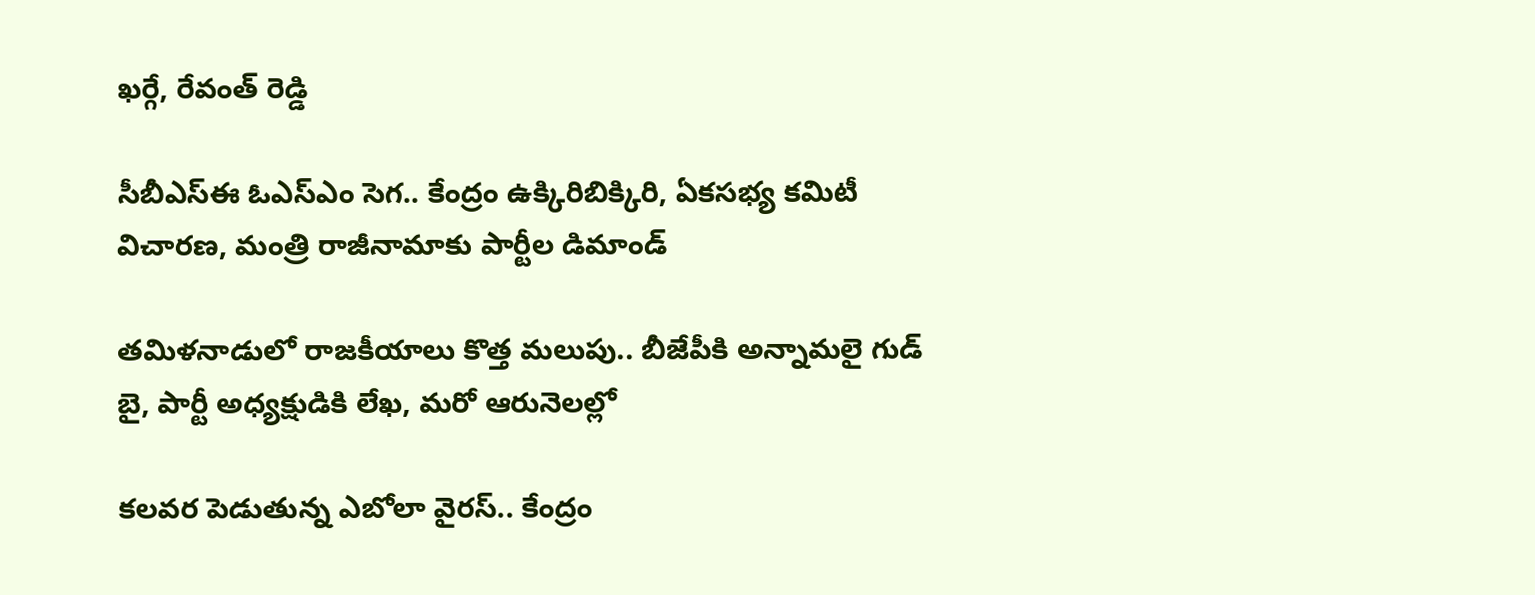ఖర్గే, రేవంత్ రెడ్డి

సీబీఎస్ఈ ఓఎస్ఎం సెగ.. కేంద్రం ఉక్కిరిబిక్కిరి, ఏకసభ్య కమిటీ విచారణ, మంత్రి రాజీనామాకు పార్టీల డిమాండ్

తమిళనాడులో రాజకీయాలు కొత్త మలుపు.. బీజేపీకి అన్నామలై గుడ్ బై, పార్టీ అధ్యక్షుడికి లేఖ, మరో ఆరునెలల్లో

కలవర పెడుతున్న ఎబోలా వైరస్.. కేంద్రం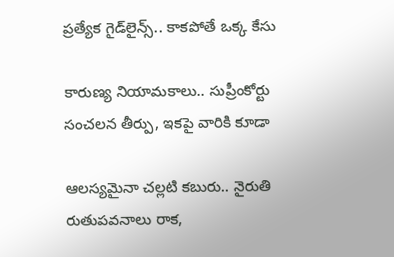ప్రత్యేక గైడ్‌లైన్స్.. కాకపోతే ఒక్క కేసు

కారుణ్య నియామకాలు.. సుప్రీంకోర్టు సంచలన తీర్పు, ఇకపై వారికి కూడా

ఆలస్యమైనా చల్లటి కబురు.. నైరుతి రుతుపవనాలు రాక,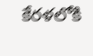కేరళలోకి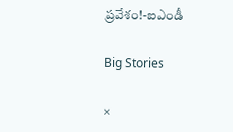ప్రవేశం!-ఐఎండీ

Big Stories

×